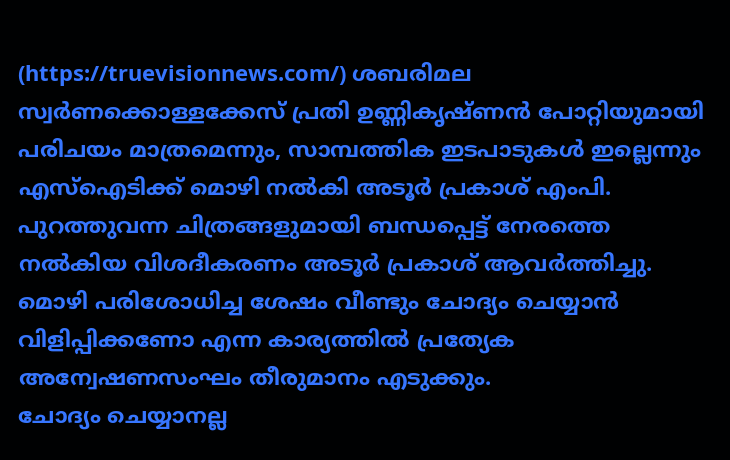(https://truevisionnews.com/) ശബരിമല സ്വർണക്കൊള്ളക്കേസ് പ്രതി ഉണ്ണികൃഷ്ണൻ പോറ്റിയുമായി പരിചയം മാത്രമെന്നും, സാമ്പത്തിക ഇടപാടുകൾ ഇല്ലെന്നും എസ്ഐടിക്ക് മൊഴി നൽകി അടൂർ പ്രകാശ് എംപി. പുറത്തുവന്ന ചിത്രങ്ങളുമായി ബന്ധപ്പെട്ട് നേരത്തെ നൽകിയ വിശദീകരണം അടൂർ പ്രകാശ് ആവർത്തിച്ചു. മൊഴി പരിശോധിച്ച ശേഷം വീണ്ടും ചോദ്യം ചെയ്യാൻ വിളിപ്പിക്കണോ എന്ന കാര്യത്തിൽ പ്രത്യേക അന്വേഷണസംഘം തീരുമാനം എടുക്കും.
ചോദ്യം ചെയ്യാനല്ല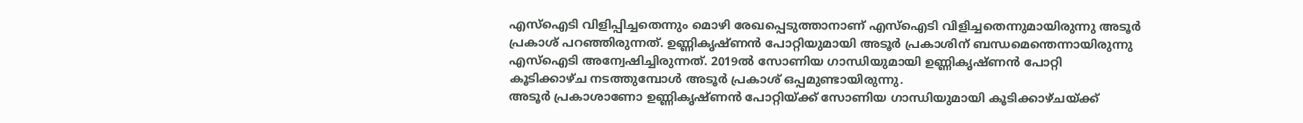എസ്ഐടി വിളിപ്പിച്ചതെന്നും മൊഴി രേഖപ്പെടുത്താനാണ് എസ്ഐടി വിളിച്ചതെന്നുമായിരുന്നു അടൂർ പ്രകാശ് പറഞ്ഞിരുന്നത്. ഉണ്ണികൃഷ്ണൻ പോറ്റിയുമായി അടൂർ പ്രകാശിന് ബന്ധമെന്തെന്നായിരുന്നു എസ്ഐടി അന്വേഷിച്ചിരുന്നത്. 2019ൽ സോണിയ ഗാന്ധിയുമായി ഉണ്ണികൃഷ്ണൻ പോറ്റി കൂടിക്കാഴ്ച നടത്തുമ്പോൾ അടൂർ പ്രകാശ് ഒപ്പമുണ്ടായിരുന്നു.
അടൂർ പ്രകാശാണോ ഉണ്ണികൃഷ്ണൻ പോറ്റിയ്ക്ക് സോണിയ ഗാന്ധിയുമായി കൂടിക്കാഴ്ചയ്ക്ക്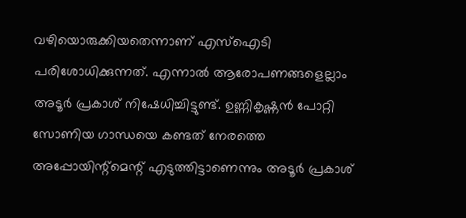വഴിയൊരുക്കിയതെന്നാണ് എസ്ഐടി പരിശോധിക്കുന്നത്. എന്നാൽ ആരോപണങ്ങളെല്ലാം അടൂർ പ്രകാശ് നിഷേധിച്ചിട്ടുണ്ട്. ഉണ്ണികൃഷ്ണൻ പോറ്റി സോണിയ ഗാന്ധയെ കണ്ടത് നേരത്തെ അപ്പോയിന്റ്മെന്റ് എടുത്തിട്ടാണെന്നും അടൂർ പ്രകാശ്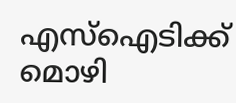എസ്ഐടിക്ക് മൊഴി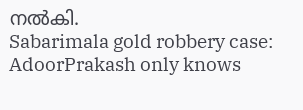നൽകി.
Sabarimala gold robbery case: AdoorPrakash only knows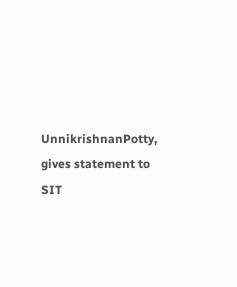UnnikrishnanPotty, gives statement to SIT